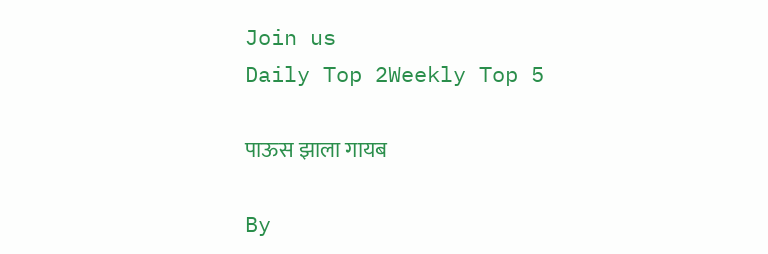Join us
Daily Top 2Weekly Top 5

पाऊस झाला गायब

By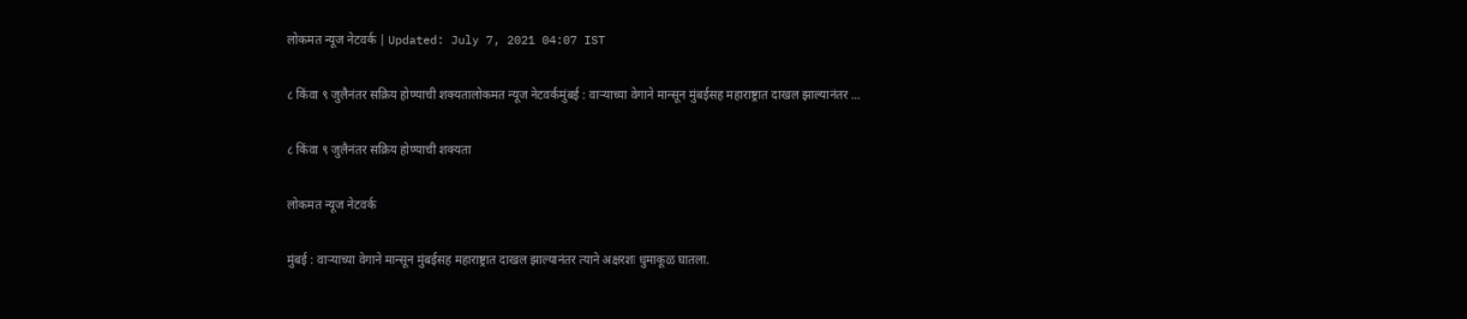लोकमत न्यूज नेटवर्क | Updated: July 7, 2021 04:07 IST

८ किंवा ९ जुलैनंतर सक्रिय होण्याची शक्यतालोकमत न्यूज नेटवर्कमुंबई : वाऱ्याच्या वेगाने मान्सून मुंबईसह महाराष्ट्रात दाखल झाल्यानंतर ...

८ किंवा ९ जुलैनंतर सक्रिय होण्याची शक्यता

लोकमत न्यूज नेटवर्क

मुंबई : वाऱ्याच्या वेगाने मान्सून मुंबईसह महाराष्ट्रात दाखल झाल्यानंतर त्याने अक्षरशः धुमाकूळ घातला.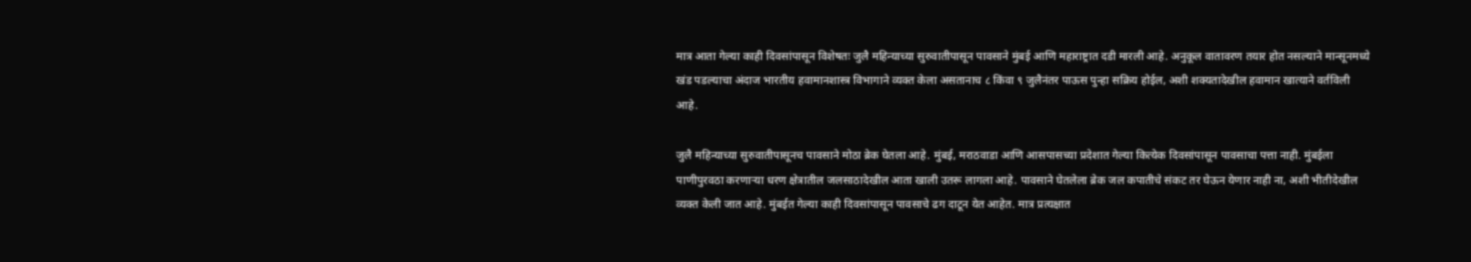मात्र आता गेल्या काही दिवसांपासून विशेषतः जुलै महिन्याच्या सुरुवातीपासून पावसाने मुंबई आणि महाराष्ट्रात दडी मारली आहे. अनुकूल वातावरण तयार होत नसल्याने मान्सूनमध्ये खंड पडल्याचा अंदाज भारतीय हवामानशास्त्र विभागाने व्यक्त केला असतानाच ८ किंवा ९ जुलैनंतर पाऊस पुन्हा सक्रिय होईल, अशी शक्यतादेखील हवामान खात्याने वर्तविली आहे.

जुलै महिन्याच्या सुरुवातीपासूनच पावसाने मोठा ब्रेक घेतला आहे. मुंबई, मराठवाडा आणि आसपासच्या प्रदेशात गेल्या कित्येक दिवसांपासून पावसाचा पत्ता नाही. मुंबईला पाणीपुरवठा करणाऱ्या धरण क्षेत्रातील जलसाठादेखील आता खाली उतरू लागला आहे. पावसाने घेतलेला ब्रेक जल कपातीचे संकट तर घेऊन येणार नाही ना, अशी भीतीदेखील व्यक्त केली जात आहे. मुंबईत गेल्या काही दिवसांपासून पावसाचे ढग दाटून येत आहेत. मात्र प्रत्यक्षात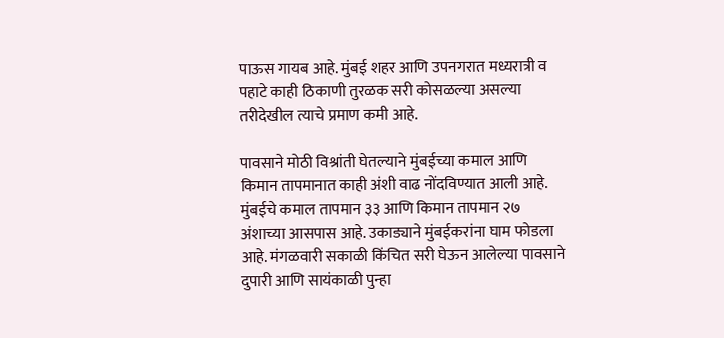पाऊस गायब आहे. मुंबई शहर आणि उपनगरात मध्यरात्री व पहाटे काही ठिकाणी तुरळक सरी कोसळल्या असल्या तरीदेखील त्याचे प्रमाण कमी आहे.

पावसाने मोठी विश्रांती घेतल्याने मुंबईच्या कमाल आणि किमान तापमानात काही अंशी वाढ नोंदविण्यात आली आहे. मुंबईचे कमाल तापमान ३३ आणि किमान तापमान २७ अंशाच्या आसपास आहे. उकाड्याने मुंबईकरांना घाम फोडला आहे. मंगळवारी सकाळी किंचित सरी घेऊन आलेल्या पावसाने दुपारी आणि सायंकाळी पुन्हा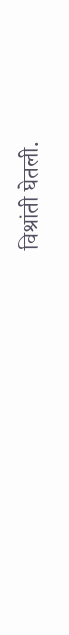विश्रांती घेतली.